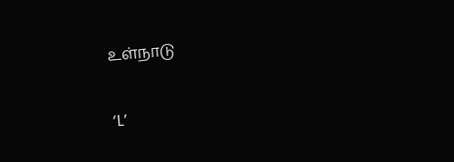உள்நாடு

‘L’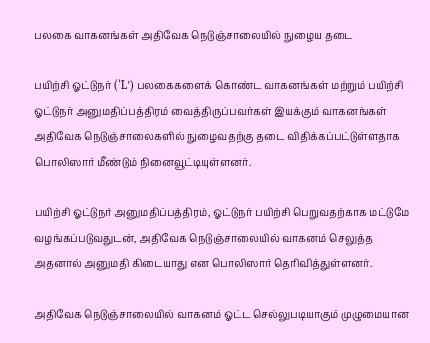பலகை வாகனங்கள் அதிவேக நெடுஞ்சாலையில் நுழைய தடை

பயிற்சி ஓட்டுநர் (‘L’) பலகைகளைக் கொண்ட வாகனங்கள் மற்றும் பயிற்சி ஓட்டுநர் அனுமதிப்பத்திரம் வைத்திருப்பவர்கள் இயக்கும் வாகனங்கள் அதிவேக நெடுஞ்சாலைகளில் நுழைவதற்கு தடை விதிக்கப்பட்டுள்ளதாக பொலிஸார் மீண்டும் நினைவூட்டியுள்ளனர்.

பயிற்சி ஓட்டுநர் அனுமதிப்பத்திரம், ஓட்டுநர் பயிற்சி பெறுவதற்காக மட்டுமே வழங்கப்படுவதுடன், அதிவேக நெடுஞ்சாலையில் வாகனம் செலுத்த அதனால் அனுமதி கிடையாது என பொலிஸார் தெரிவித்துள்ளனர்.

அதிவேக நெடுஞ்சாலையில் வாகனம் ஓட்ட செல்லுபடியாகும் முழுமையான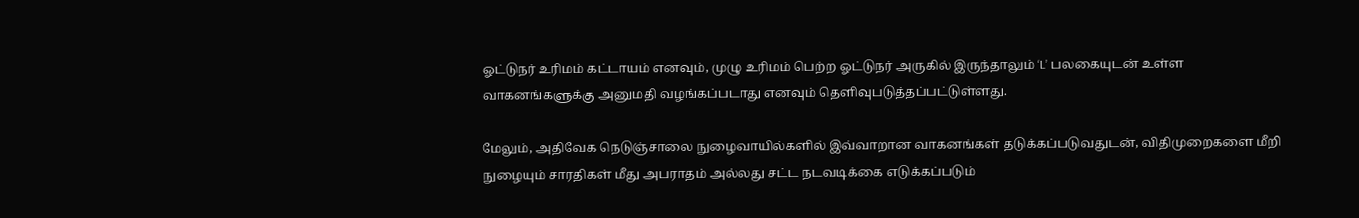ஓட்டுநர் உரிமம் கட்டாயம் எனவும், முழு உரிமம் பெற்ற ஓட்டுநர் அருகில் இருந்தாலும் ‘L’ பலகையுடன் உள்ள வாகனங்களுக்கு அனுமதி வழங்கப்படாது எனவும் தெளிவுபடுத்தப்பட்டுள்ளது.

மேலும், அதிவேக நெடுஞ்சாலை நுழைவாயில்களில் இவ்வாறான வாகனங்கள் தடுக்கப்படுவதுடன், விதிமுறைகளை மீறி நுழையும் சாரதிகள் மீது அபராதம் அல்லது சட்ட நடவடிக்கை எடுக்கப்படும்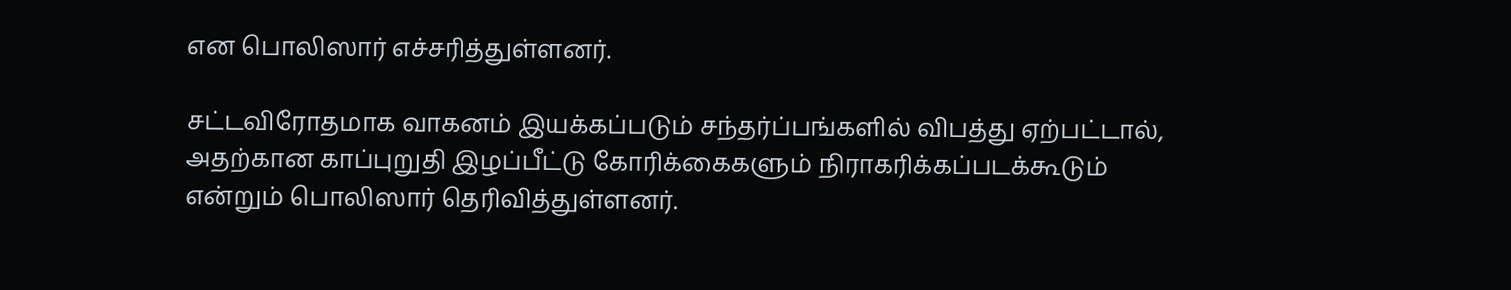என பொலிஸார் எச்சரித்துள்ளனர்.

சட்டவிரோதமாக வாகனம் இயக்கப்படும் சந்தர்ப்பங்களில் விபத்து ஏற்பட்டால், அதற்கான காப்புறுதி இழப்பீட்டு கோரிக்கைகளும் நிராகரிக்கப்படக்கூடும் என்றும் பொலிஸார் தெரிவித்துள்ளனர்.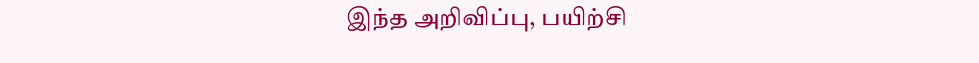இந்த அறிவிப்பு, பயிற்சி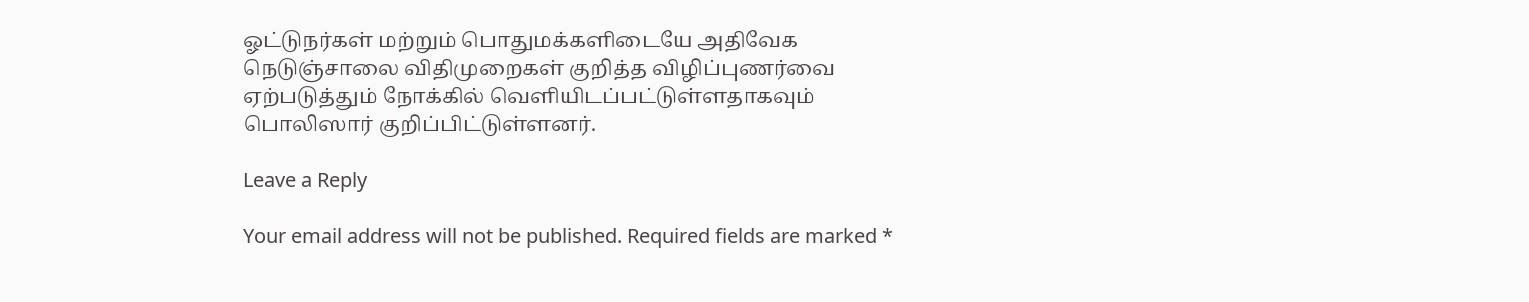ஓட்டுநர்கள் மற்றும் பொதுமக்களிடையே அதிவேக நெடுஞ்சாலை விதிமுறைகள் குறித்த விழிப்புணர்வை ஏற்படுத்தும் நோக்கில் வெளியிடப்பட்டுள்ளதாகவும் பொலிஸார் குறிப்பிட்டுள்ளனர்.

Leave a Reply

Your email address will not be published. Required fields are marked *